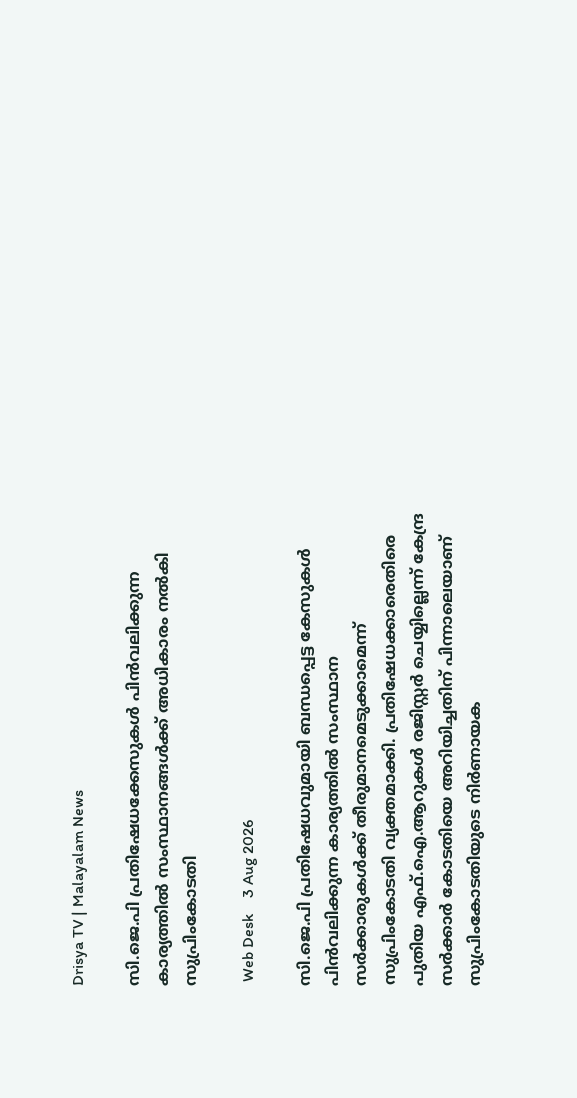Drisya TV | Malayalam News

സി.ജെ.പി പ്രതിഷേധക്കേസുകൾ പിൻവലിക്കുന്ന കാര്യത്തിൽ സംസ്ഥാനങ്ങൾക്ക് അധികാരം നൽകി സുപ്രിംകോടതി

 Web Desk    3 Aug 2026

സി.ജെ.പി പ്രതിഷേധവുമായി ബന്ധപ്പെട്ട കേസുകൾ പിൻവലിക്കുന്ന കാര്യത്തിൽ സംസ്ഥാന സർക്കാരുകൾക്ക് തീരുമാനമെടുക്കാമെന്ന് സുപ്രിംകോടതി വ്യക്തമാക്കി. പ്രതിഷേധക്കാരെതിരെ പുതിയ എഫ്.ഐ.ആറുകൾ രജിസ്റ്റർ ചെയ്യില്ലെന്ന് കേന്ദ്ര സർക്കാർ കോടതിയെ അറിയിച്ചതിന് പിന്നാലെയാണ് സുപ്രിംകോടതിയുടെ നിർണായക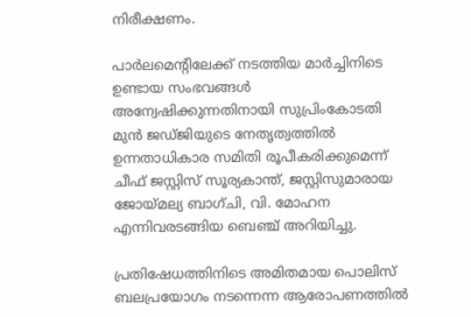നിരീക്ഷണം.

പാർലമെന്റിലേക്ക് നടത്തിയ മാർച്ചിനിടെ ഉണ്ടായ സംഭവങ്ങൾ അന്വേഷിക്കുന്നതിനായി സുപ്രിംകോടതി മുൻ ജഡ്‌ജിയുടെ നേതൃത്വത്തിൽ ഉന്നതാധികാര സമിതി രൂപീകരിക്കുമെന്ന് ചീഫ് ജസ്റ്റിസ് സൂര്യകാന്ത്, ജസ്റ്റിസുമാരായ ജോയ്മല്യ ബാഗ്ചി, വി. മോഹന എന്നിവരടങ്ങിയ ബെഞ്ച് അറിയിച്ചു.

പ്രതിഷേധത്തിനിടെ അമിതമായ പൊലിസ് ബലപ്രയോഗം നടന്നെന്ന ആരോപണത്തിൽ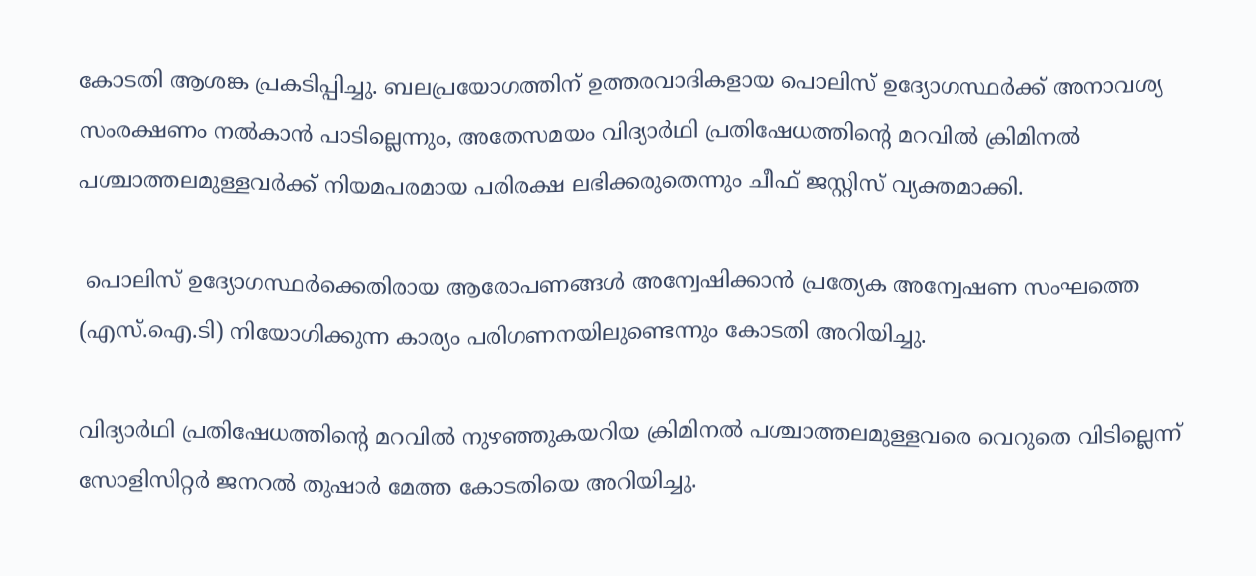കോടതി ആശങ്ക പ്രകടിപ്പിച്ചു. ബലപ്രയോഗത്തിന് ഉത്തരവാദികളായ പൊലിസ് ഉദ്യോഗസ്ഥർക്ക് അനാവശ്യ സംരക്ഷണം നൽകാൻ പാടില്ലെന്നും, അതേസമയം വിദ്യാർഥി പ്രതിഷേധത്തിൻ്റെ മറവിൽ ക്രിമിനൽ പശ്ചാത്തലമുള്ളവർക്ക് നിയമപരമായ പരിരക്ഷ ലഭിക്കരുതെന്നും ചീഫ് ജസ്റ്റിസ് വ്യക്തമാക്കി.

 പൊലിസ് ഉദ്യോഗസ്ഥർക്കെതിരായ ആരോപണങ്ങൾ അന്വേഷിക്കാൻ പ്രത്യേക അന്വേഷണ സംഘത്തെ (എസ്.ഐ.ടി) നിയോഗിക്കുന്ന കാര്യം പരിഗണനയിലുണ്ടെന്നും കോടതി അറിയിച്ചു.

വിദ്യാർഥി പ്രതിഷേധത്തിൻ്റെ മറവിൽ നുഴഞ്ഞുകയറിയ ക്രിമിനൽ പശ്ചാത്തലമുള്ളവരെ വെറുതെ വിടില്ലെന്ന് സോളിസിറ്റർ ജനറൽ തുഷാർ മേത്ത കോടതിയെ അറിയിച്ചു.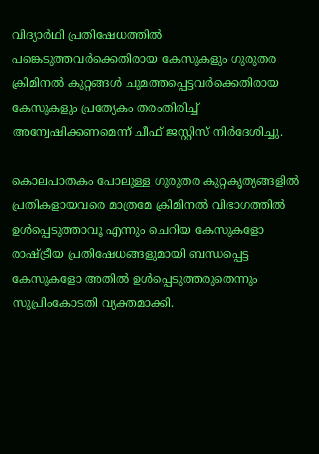വിദ്യാർഥി പ്രതിഷേധത്തിൽ പങ്കെടുത്തവർക്കെതിരായ കേസുകളും ഗുരുതര ക്രിമിനൽ കുറ്റങ്ങൾ ചുമത്തപ്പെട്ടവർക്കെതിരായ കേസുകളും പ്രത്യേകം തരംതിരിച്ച് അന്വേഷിക്കണമെന്ന് ചീഫ് ജസ്റ്റിസ് നിർദേശിച്ചു.

കൊലപാതകം പോലുള്ള ഗുരുതര കുറ്റകൃത്യങ്ങളിൽ പ്രതികളായവരെ മാത്രമേ ക്രിമിനൽ വിഭാഗത്തിൽ ഉൾപ്പെടുത്താവൂ എന്നും ചെറിയ കേസുകളോ രാഷ്ട്രീയ പ്രതിഷേധങ്ങളുമായി ബന്ധപ്പെട്ട കേസുകളോ അതിൽ ഉൾപ്പെടുത്തരുതെന്നും സുപ്രിംകോടതി വ്യക്തമാക്കി.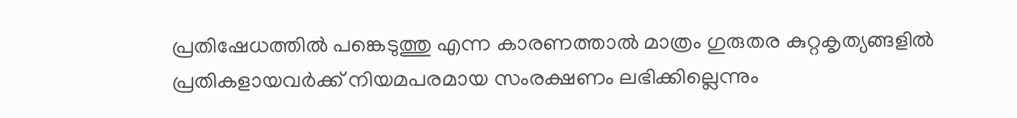പ്രതിഷേധത്തിൽ പങ്കെടുത്തു എന്ന കാരണത്താൽ മാത്രം ഗുരുതര കുറ്റകൃത്യങ്ങളിൽ പ്രതികളായവർക്ക് നിയമപരമായ സംരക്ഷണം ലഭിക്കില്ലെന്നും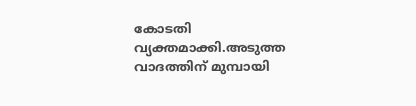കോടതി വ്യക്തമാക്കി.അടുത്ത വാദത്തിന് മുമ്പായി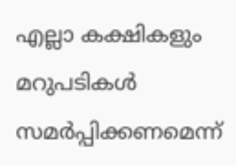എല്ലാ കക്ഷികളും മറുപടികൾ സമർപ്പിക്കണമെന്ന്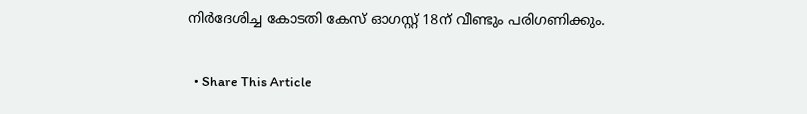നിർദേശിച്ച കോടതി കേസ് ഓഗസ്റ്റ് 18ന് വീണ്ടും പരിഗണിക്കും.

  • Share This Article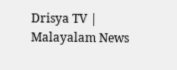Drisya TV | Malayalam News